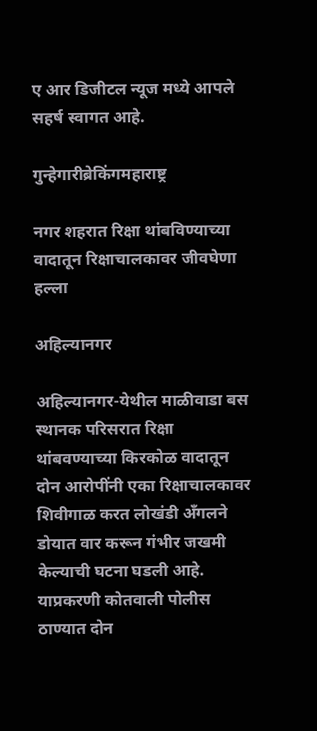ए आर डिजीटल न्यूज मध्ये आपले सहर्ष स्वागत आहे.

गुन्हेगारीब्रेकिंगमहाराष्ट्र

नगर शहरात रिक्षा थांबविण्याच्या वादातून रिक्षाचालकावर जीवघेणा हल्ला

अहिल्यानगर

अहिल्यानगर-येथील माळीवाडा बस स्थानक परिसरात रिक्षा थांबवण्याच्या किरकोळ वादातून दोन आरोपींनी एका रिक्षाचालकावर शिवीगाळ करत लोखंडी अँगलने डोयात वार करून गंभीर जखमी केल्याची घटना घडली आहे. याप्रकरणी कोतवाली पोलीस ठाण्यात दोन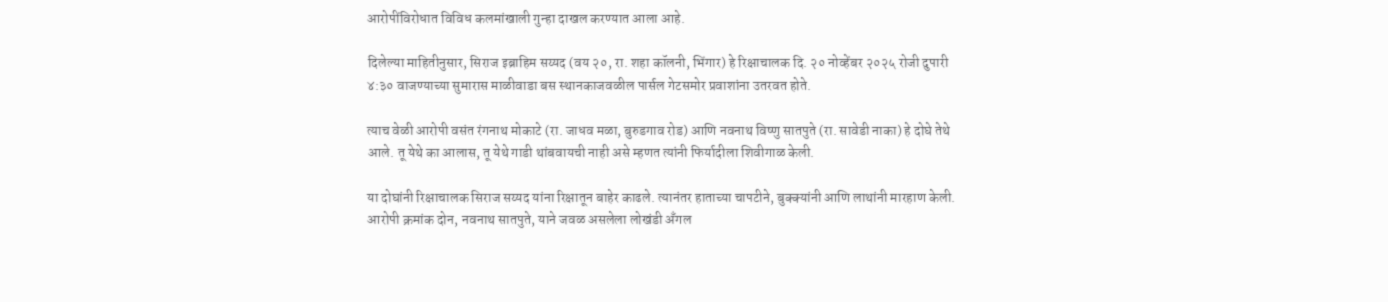आरोपींविरोधात विविध कलमांखाली गुन्हा दाखल करण्यात आला आहे.

दिलेल्या माहितीनुसार, सिराज इब्राहिम सय्यद (वय २०, रा. शहा कॉलनी, भिंगार) हे रिक्षाचालक दि. २० नोव्हेंबर २०२५ रोजी दुपारी ४:३० वाजण्याच्या सुमारास माळीवाडा बस स्थानकाजवळील पार्सल गेटसमोर प्रवाशांना उतरवत होते.

त्याच वेळी आरोपी वसंत रंगनाथ मोकाटे (रा. जाधव मळा, बुरुडगाव रोड) आणि नवनाथ विष्णु सातपुते (रा. सावेडी नाका) हे दोघे तेथे आले. तू येथे का आलास, तू येथे गाडी थांबवायची नाही असे म्हणत त्यांनी फिर्यादीला शिवीगाळ केली.

या दोघांनी रिक्षाचालक सिराज सय्यद यांना रिक्षातून बाहेर काढले. त्यानंतर हाताच्या चापटीने, बुक्क्यांनी आणि लाथांनी मारहाण केली. आरोपी क्रमांक दोन, नवनाथ सातपुते, याने जवळ असलेला लोखंडी अँगल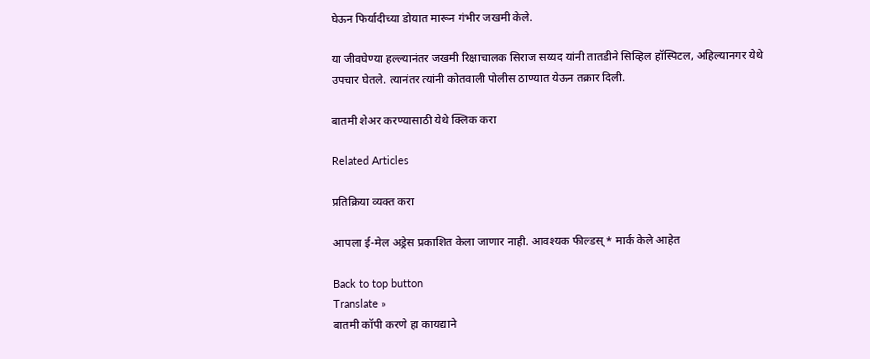घेऊन फिर्यादीच्या डोयात मारून गंभीर जखमी केले.

या जीवघेण्या हल्ल्यानंतर जखमी रिक्षाचालक सिराज सय्यद यांनी तातडीने सिव्हिल हॉस्पिटल, अहिल्यानगर येथे उपचार घेतले. त्यानंतर त्यांनी कोतवाली पोलीस ठाण्यात येऊन तक्रार दिली.

बातमी शेअर करण्यासाठी येथे क्लिक करा

Related Articles

प्रतिक्रिया व्यक्त करा

आपला ई-मेल अड्रेस प्रकाशित केला जाणार नाही. आवश्यक फील्डस् * मार्क केले आहेत

Back to top button
Translate »
बातमी कॉपी करणे हा कायद्याने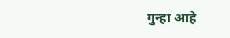गुन्हा आहे